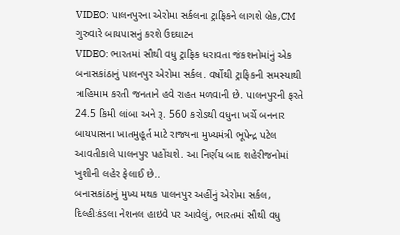VIDEO: પાલનપુરના એરોમા સર્કલના ટ્રાફિકને લાગશે બ્રેક,CM ગુરુવારે બાયપાસનું કરશે ઉદઘાટન
VIDEO: ભારતમાં સૌથી વધુ ટ્રાફિક ધરાવતા જંકશનોમાંનું એક બનાસકાંઠાનું પાલનપુર એરોમા સર્કલ. વર્ષોથી ટ્રાફિકની સમસ્યાથી ત્રાહિમામ કરતી જનતાને હવે રાહત મળવાની છે. પાલનપુરની ફરતે 24.5 કિમી લાંબા અને રૂ. 560 કરોડથી વધુના ખર્ચે બનનાર બાયપાસના ખાતમુહૂર્ત માટે રાજ્યના મુખ્યમંત્રી ભૂપેન્દ્ર પટેલ આવતીકાલે પાલનપુર પહોંચશે. આ નિર્ણય બાદ શહેરીજનોમાં ખુશીની લહેર ફેલાઈ છે..
બનાસકાંઠાનું મુખ્ય મથક પાલનપુર અહીંનું એરોમા સર્કલ, દિલ્હીઃકંડલા નેશનલ હાઇવે પર આવેલું, ભારતમાં સૌથી વધુ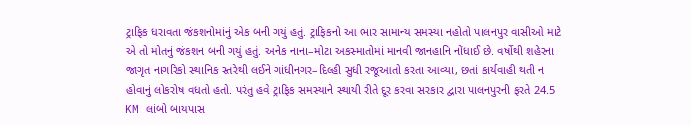ટ્રાફિક ધરાવતા જંકશનોમાંનું એક બની ગયું હતું. ટ્રાફિકનો આ ભાર સામાન્ય સમસ્યા નહોતો પાલનપુર વાસીઓ માટે એ તો મોતનું જંકશન બની ગયું હતું. અનેક નાના–મોટા અકસ્માતોમાં માનવી જાનહાનિ નોંધાઈ છે. વર્ષોથી શહેરના જાગૃત નાગરિકો સ્થાનિક સ્તરેથી લઈને ગાંધીનગર–દિલ્હી સુધી રજૂઆતો કરતા આવ્યા, છતાં કાર્યવાહી થતી ન હોવાનું લોકરોષ વધતો હતો. પરંતુ હવે ટ્રાફિક સમસ્યાને સ્થાયી રીતે દૂર કરવા સરકાર દ્વારા પાલનપુરની ફરતે 24.5 KM લાંબો બાયપાસ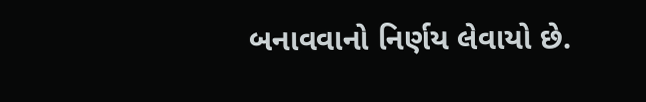બનાવવાનો નિર્ણય લેવાયો છે.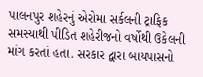પાલનપુર શહેરનું એરોમા સર્કલની ટ્રાફિક સમસ્યાથી પીડિત શહેરીજનો વર્ષોથી ઉકેલની માંગ કરતાં હતા. સરકાર દ્વારા બાયપાસનો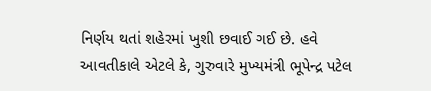નિર્ણય થતાં શહેરમાં ખુશી છવાઈ ગઈ છે. હવે આવતીકાલે એટલે કે, ગુરુવારે મુખ્યમંત્રી ભૂપેન્દ્ર પટેલ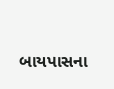બાયપાસના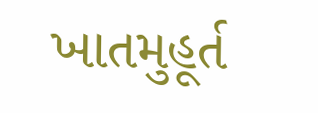ખાતમુહૂર્ત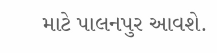માટે પાલનપુર આવશે.